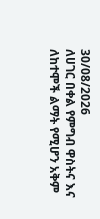30/08/2026
ለሀገር በቀል የምግብ ዋስትና እና ለከተሞች ልማት የሚሆን አቅም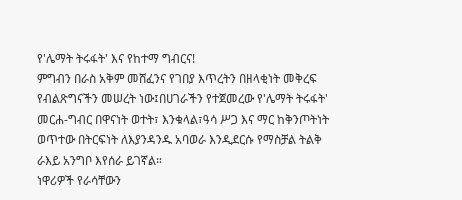የ'ሌማት ትሩፋት' እና የከተማ ግብርና!
ምግብን በራስ አቅም መሸፈንና የገበያ እጥረትን በዘላቂነት መቅረፍ የብልጽግናችን መሠረት ነው፤በሀገራችን የተጀመረው የ'ሌማት ትሩፋት' መርሐ-ግብር በዋናነት ወተት፣ እንቁላል፣ዓሳ ሥጋ እና ማር ከቅንጦትነት ወጥተው በትርፍነት ለእያንዳንዱ አባወራ እንዲደርሱ የማስቻል ትልቅ ራእይ አንግቦ እየሰራ ይገኛል።
ነዋሪዎች የራሳቸውን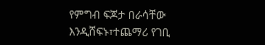የምግብ ፍጆታ በራሳቸው እንዲሸፍኑ፣ተጨማሪ የገቢ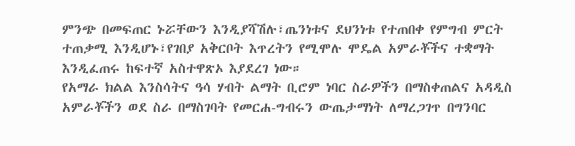ምንጭ በመፍጠር ኑሯቸውን እንዲያሻሽሉ፣ጤንነቱና ደህንነቱ የተጠበቀ የምግብ ምርት ተጠቃሚ እንዲሆኑ፣የገበያ አቅርቦት እጥረትን የሚሞሉ ሞዴል አምራቾችና ተቋማት እንዲፈጠሩ ከፍተኛ አስተዋጽኦ እያደረገ ነው።
የአማራ ክልል እንስሳትና ዓሳ ሃብት ልማት ቢሮም ነባር ስራዎችን በማስቀጠልና አዳዲስ አምራቾችን ወደ ስራ በማስገባት የመርሐ-ግብሩን ውጤታማነት ለማረጋገጥ በግንባር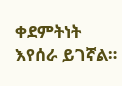ቀደምትነት እየሰራ ይገኛል።